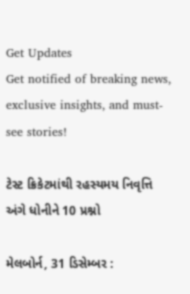Get Updates
Get notified of breaking news, exclusive insights, and must-see stories!

ટેસ્ટ ક્રિકેટમાંથી રહસ્યમય નિવૃત્તિ અંગે ધોનીને 10 પ્રશ્નો

મેલબોર્ન, 31 ડિસેમ્બર :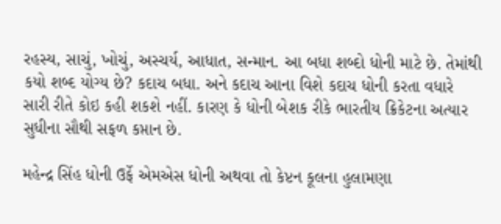રહસ્ય, સાચું, ખોચું, અસ્ચર્ય, આધાત, સન્માન. આ બધા શબ્દો ધોની માટે છે. તેમાંથી કયો શબ્દ યોગ્ય છે? કદાચ બધા. અને કદાચ આના વિશે કદાચ ધોની કરતા વધારે સારી રીતે કોઇ કહી શકશે નહીં. કારણ કે ધોની બેશક રીકે ભારતીય ક્રિકેટના અત્યાર સુધીના સૌથી સફળ કપ્તાન છે.

મહેન્દ્ર સિંહ ધોની ઉર્ફે એમએસ ધોની અથવા તો કેપ્ટન કૂલના હુલામણા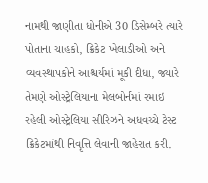નામથી જાણીતા ધોનીએ 30 ડિસેમ્બરે ત્યારે પોતાના ચાહકો, ક્રિકેટ ખેલાડીઓ અને વ્યવસ્થાપકોને આશ્ચર્યમાં મૂકી દીધા, જ્યારે તેમણે ઓસ્ટ્રેલિયાના મેલબોર્નમાં રમાઇ રહેલી ઓસ્ટ્રેલિયા સીરિઝને અધવચ્ચે ટેસ્ટ ક્રિકેટમાંથી નિવૃત્તિ લેવાની જાહેરાત કરી.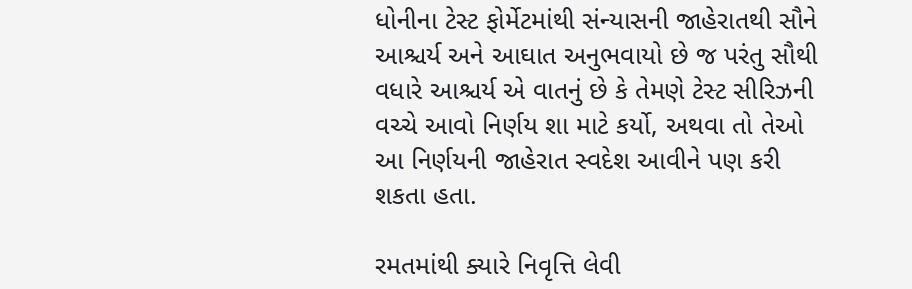ધોનીના ટેસ્ટ ફોર્મેટમાંથી સંન્યાસની જાહેરાતથી સૌને આશ્ચર્ય અને આઘાત અનુભવાયો છે જ પરંતુ સૌથી વધારે આશ્ચર્ય એ વાતનું છે કે તેમણે ટેસ્ટ સીરિઝની વચ્ચે આવો નિર્ણય શા માટે કર્યો, અથવા તો તેઓ આ નિર્ણયની જાહેરાત સ્વદેશ આવીને પણ કરી શકતા હતા.

રમતમાંથી ક્યારે નિવૃત્તિ લેવી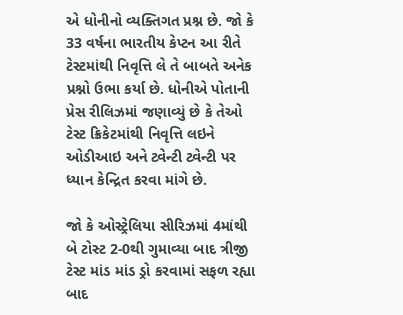એ ધોનીનો વ્યક્તિગત પ્રશ્ન છે. જો કે 33 વર્ષના ભારતીય કેપ્ટન આ રીતે ટેસ્ટમાંથી નિવૃત્તિ લે તે બાબતે અનેક પ્રશ્નો ઉભા કર્યા છે. ધોનીએ પોતાની પ્રેસ રીલિઝમાં જણાવ્યું છે કે તેઓ ટેસ્ટ ક્રિકેટમાંથી નિવૃત્તિ લઇને ઓડીઆઇ અને ટ્વેન્ટી ટ્વેન્ટી પર ધ્યાન કેન્દ્રિત કરવા માંગે છે.

જો કે ઓસ્ટ્રેલિયા સીરિઝમાં 4માંથી બે ટોસ્ટ 2-0થી ગુમાવ્યા બાદ ત્રીજી ટેસ્ટ માંડ માંડ ડ્રો કરવામાં સફળ રહ્યા બાદ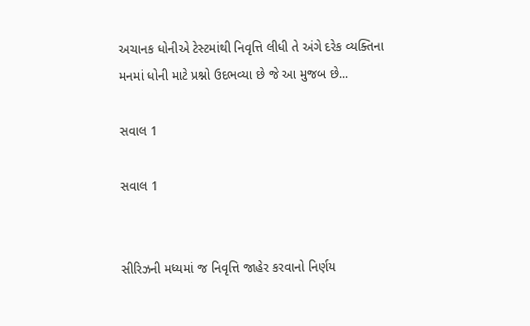અચાનક ધોનીએ ટેસ્ટમાંથી નિવૃત્તિ લીધી તે અંગે દરેક વ્યક્તિના મનમાં ધોની માટે પ્રશ્નો ઉદભવ્યા છે જે આ મુજબ છે...

સવાલ 1

સવાલ 1


સીરિઝની મધ્યમાં જ નિવૃત્તિ જાહેર કરવાનો નિર્ણય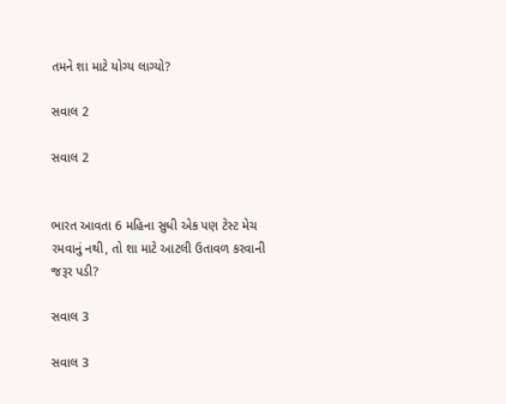તમને શા માટે યોગ્ય લાગ્યો?

સવાલ 2

સવાલ 2


ભારત આવતા 6 મહિના સુધી એક પણ ટેસ્ટ મેચ રમવાનું નથી, તો શા માટે આટલી ઉતાવળ કરવાની જરૂર પડી?

સવાલ 3

સવાલ 3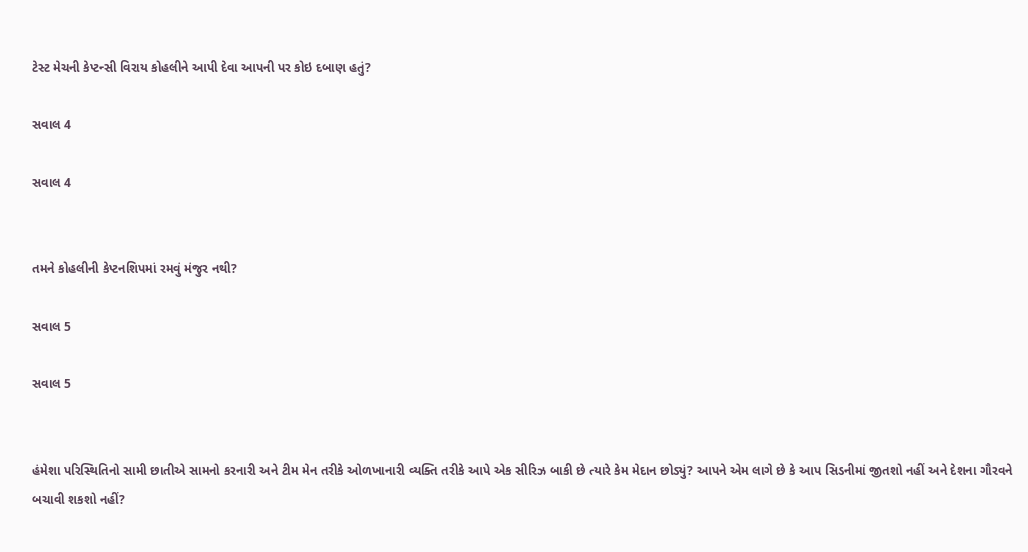ટેસ્ટ મેચની કેપ્ટન્સી વિરાય કોહલીને આપી દેવા આપની પર કોઇ દબાણ હતું?

સવાલ 4

સવાલ 4


તમને કોહલીની કેપ્ટનશિપમાં રમવું મંજુર નથી?

સવાલ 5

સવાલ 5


હંમેશા પરિસ્થિતિનો સામી છાતીએ સામનો કરનારી અને ટીમ મેન તરીકે ઓળખાનારી વ્યક્તિ તરીકે આપે એક સીરિઝ બાકી છે ત્યારે કેમ મેદાન છોડ્યું? આપને એમ લાગે છે કે આપ સિડનીમાં જીતશો નહીં અને દેશના ગૌરવને બચાવી શકશો નહીં?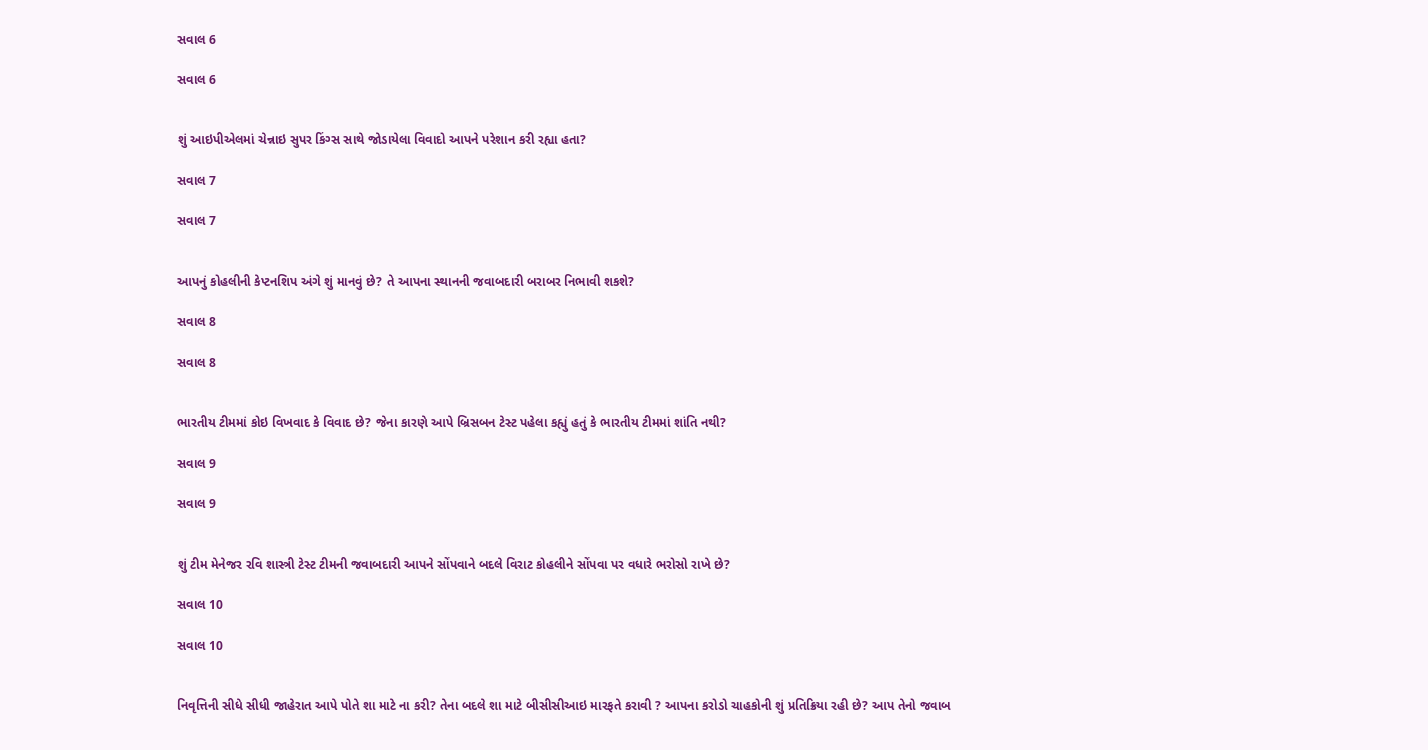સવાલ 6

સવાલ 6


શું આઇપીએલમાં ચેન્નાઇ સુપર કિંગ્સ સાથે જોડાયેલા વિવાદો આપને પરેશાન કરી રહ્યા હતા?

સવાલ 7

સવાલ 7


આપનું કોહલીની કેપ્ટનશિપ અંગે શું માનવું છે? તે આપના સ્થાનની જવાબદારી બરાબર નિભાવી શકશે?

સવાલ 8

સવાલ 8


ભારતીય ટીમમાં કોઇ વિખવાદ કે વિવાદ છે? જેના કારણે આપે બ્રિસબન ટેસ્ટ પહેલા કહ્યું હતું કે ભારતીય ટીમમાં શાંતિ નથી?

સવાલ 9

સવાલ 9


શું ટીમ મેનેજર રવિ શાસ્ત્રી ટેસ્ટ ટીમની જવાબદારી આપને સોંપવાને બદલે વિરાટ કોહલીને સોંપવા પર વધારે ભરોસો રાખે છે?

સવાલ 10

સવાલ 10


નિવૃત્તિની સીધે સીધી જાહેરાત આપે પોતે શા માટે ના કરી? તેના બદલે શા માટે બીસીસીઆઇ મારફતે કરાવી ? આપના કરોડો ચાહકોની શું પ્રતિક્રિયા રહી છે? આપ તેનો જવાબ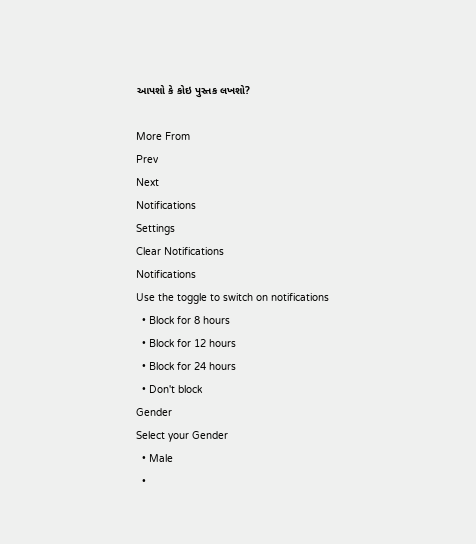આપશો કે કોઇ પુસ્તક લખશો?

More From
Prev
Next
Notifications
Settings
Clear Notifications
Notifications
Use the toggle to switch on notifications
  • Block for 8 hours
  • Block for 12 hours
  • Block for 24 hours
  • Don't block
Gender
Select your Gender
  • Male
  •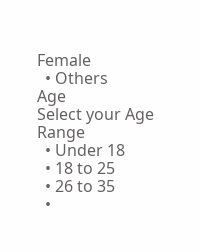Female
  • Others
Age
Select your Age Range
  • Under 18
  • 18 to 25
  • 26 to 35
  •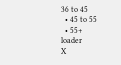36 to 45
  • 45 to 55
  • 55+
loader
X